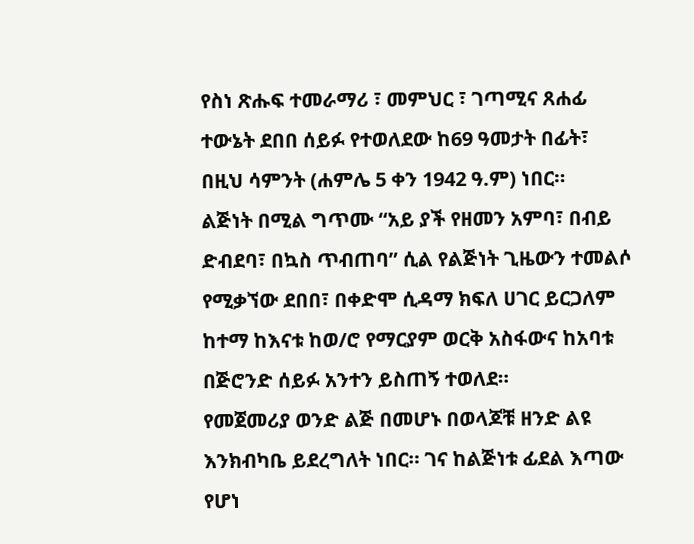የስነ ጽሑፍ ተመራማሪ ፣ መምህር ፣ ገጣሚና ጸሐፊ ተውኔት ደበበ ሰይፉ የተወለደው ከ69 ዓመታት በፊት፣ በዚህ ሳምንት (ሐምሌ 5 ቀን 1942 ዓ.ም) ነበር።
ልጅነት በሚል ግጥሙ “አይ ያች የዘመን አምባ፣ በብይ ድብደባ፣ በኳስ ጥብጠባ” ሲል የልጅነት ጊዜውን ተመልሶ የሚቃኘው ደበበ፣ በቀድሞ ሲዳማ ክፍለ ሀገር ይርጋለም ከተማ ከእናቱ ከወ/ሮ የማርያም ወርቅ አስፋውና ከአባቱ በጅሮንድ ሰይፉ አንተን ይስጠኝ ተወለደ።
የመጀመሪያ ወንድ ልጅ በመሆኑ በወላጆቹ ዘንድ ልዩ እንክብካቤ ይደረግለት ነበር። ገና ከልጅነቱ ፊደል እጣው የሆነ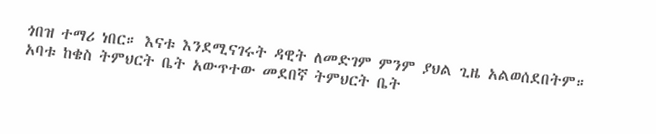ጎበዝ ተማሪ ነበር። እናቱ እንደሚናገሩት ዳዊት ለመድገም ምንም ያህል ጊዜ አልወሰደበትም። አባቱ ከቄስ ትምህርት ቤት አውጥተው መደበኛ ትምህርት ቤት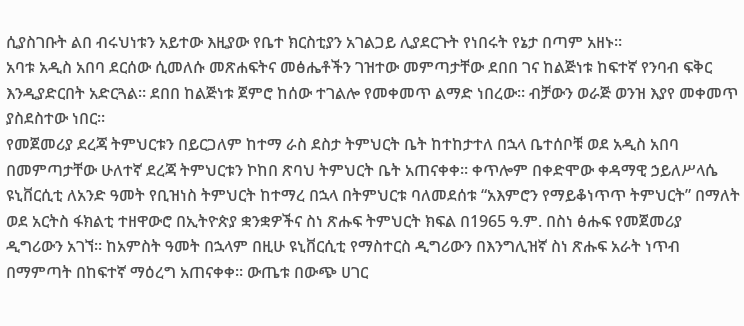ሲያስገቡት ልበ ብሩህነቱን አይተው እዚያው የቤተ ክርስቲያን አገልጋይ ሊያደርጉት የነበሩት የኔታ በጣም አዘኑ።
አባቱ አዲስ አበባ ደርሰው ሲመለሱ መጽሐፍትና መፅሔቶችን ገዝተው መምጣታቸው ደበበ ገና ከልጅነቱ ከፍተኛ የንባብ ፍቅር እንዲያድርበት አድርጓል። ደበበ ከልጅነቱ ጀምሮ ከሰው ተገልሎ የመቀመጥ ልማድ ነበረው። ብቻውን ወራጅ ወንዝ እያየ መቀመጥ ያስደስተው ነበር።
የመጀመሪያ ደረጃ ትምህርቱን በይርጋለም ከተማ ራስ ደስታ ትምህርት ቤት ከተከታተለ በኋላ ቤተሰቦቹ ወደ አዲስ አበባ በመምጣታቸው ሁለተኛ ደረጃ ትምህርቱን ኮከበ ጽባህ ትምህርት ቤት አጠናቀቀ። ቀጥሎም በቀድሞው ቀዳማዊ ኃይለሥላሴ ዩኒቨርሲቲ ለአንድ ዓመት የቢዝነስ ትምህርት ከተማረ በኋላ በትምህርቱ ባለመደሰቱ “አእምሮን የማይቆነጥጥ ትምህርት” በማለት ወደ አርትስ ፋክልቲ ተዘዋውሮ በኢትዮጵያ ቋንቋዎችና ስነ ጽሑፍ ትምህርት ክፍል በ1965 ዓ.ም. በስነ ፅሑፍ የመጀመሪያ ዲግሪውን አገኘ። ከአምስት ዓመት በኋላም በዚሁ ዩኒቨርሲቲ የማስተርስ ዲግሪውን በእንግሊዝኛ ስነ ጽሑፍ አራት ነጥብ በማምጣት በከፍተኛ ማዕረግ አጠናቀቀ። ውጤቱ በውጭ ሀገር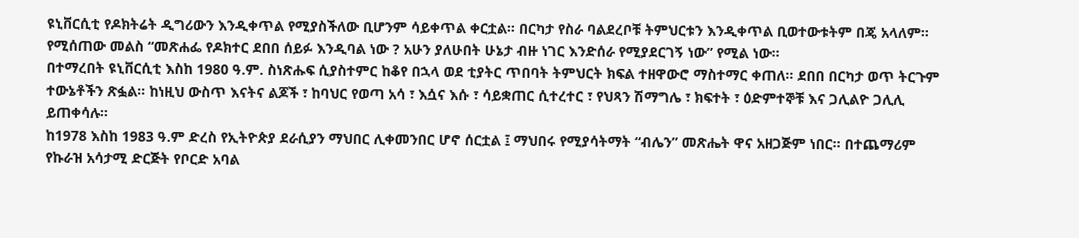ዩኒቨርሲቲ የዶክትሬት ዲግሪውን እንዲቀጥል የሚያስችለው ቢሆንም ሳይቀጥል ቀርቷል። በርካታ የስራ ባልደረቦቹ ትምህርቱን እንዲቀጥል ቢወተውቱትም በጄ አላለም። የሚሰጠው መልስ “መጽሐፌ የዶክተር ደበበ ሰይፉ እንዲባል ነው ? አሁን ያለሁበት ሁኔታ ብዙ ነገር እንድሰራ የሚያደርገኝ ነው” የሚል ነው።
በተማረበት ዩኒቨርሲቲ እስከ 1980 ዓ.ም. ስነጽሑፍ ሲያስተምር ከቆየ በኋላ ወደ ቲያትር ጥበባት ትምህርት ክፍል ተዘዋውሮ ማስተማር ቀጠለ። ደበበ በርካታ ወጥ ትርጉም ተውኔቶችን ጽፏል። ከነዚህ ውስጥ እናትና ልጆች ፣ ከባህር የወጣ አሳ ፣ እሷና እሱ ፣ ሳይቋጠር ሲተረተር ፣ የህጻን ሽማግሌ ፣ ክፍተት ፣ ዕድምተኞቹ እና ጋሊልዮ ጋሊሊ ይጠቀሳሉ።
ከ1978 እስከ 1983 ዓ.ም ድረስ የኢትዮጵያ ደራሲያን ማህበር ሊቀመንበር ሆኖ ሰርቷል ፤ ማህበሩ የሚያሳትማት “ብሌን” መጽሔት ዋና አዘጋጅም ነበር። በተጨማሪም የኩራዝ አሳታሚ ድርጅት የቦርድ አባል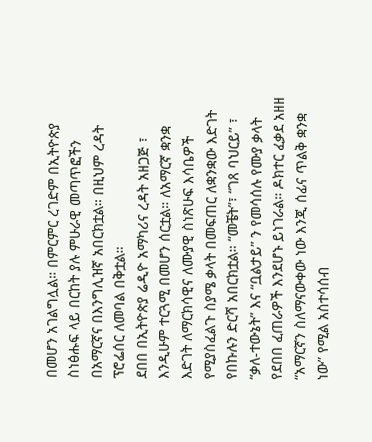በመሆን አገልግሏል። በምርምር ረገድም በኢትዮጵያ ስነፅሑፍ ላይ በርከት ያሉ ምሁራዊ መጣጥፎችን በአማርኛና በእንግሊዝኛ አበርክቷል። በዚህም ረዳት ፕሮፌሰር ለመባል በቅቷል።
ደበበ በኢትዮጵያ ሬዲዮ አማካሪና ረዳት አዘጋጅ ፣ እንዲሁም ተርጓሚ በመሆን ሰርቷል። ለአማርኛ ቋንቋ እድገት ለማርክሳዊና ለሙያዊ ስነጽሁፍ እሳቤዎች የሚያስፈልጉ ስያሜ ቃላት በመፍጠር ለቋንቋው እድገት የበኩሉን ድርሻ አበርክቷል። “መቼት”፣ “ገጸ ባህርይ” ፣ “ቃለ-ተውኔት” እና “ቧልታይ” ን የመሳሰሉ የሙያ ቃላት የደበበ ፈጠራዎች እንደሆኑ ይነገራል። ዶክተር ፈቃደ አዘዘ “አማርኛን ስለማናውቀው ነው እንጂ ሰፊና ጥልቅ ቋንቋ ነው” የሚል አስተሳሰብ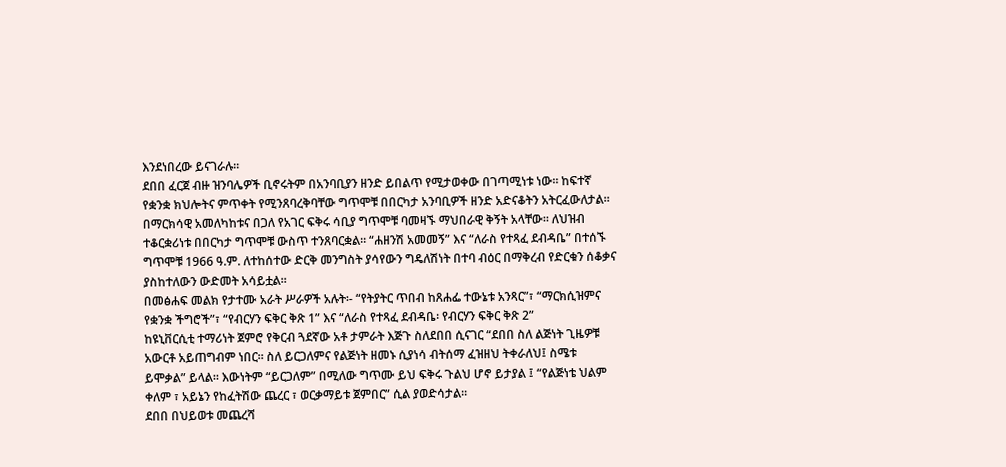እንደነበረው ይናገራሉ።
ደበበ ፈርጀ ብዙ ዝንባሌዎች ቢኖሩትም በአንባቢያን ዘንድ ይበልጥ የሚታወቀው በገጣሚነቱ ነው። ከፍተኛ የቋንቋ ክህሎትና ምጥቀት የሚንጸባረቅባቸው ግጥሞቹ በበርካታ አንባቢዎች ዘንድ አድናቆትን አትርፈውለታል። በማርክሳዊ አመለካከቱና በጋለ የአገር ፍቅሩ ሳቢያ ግጥሞቹ ባመዛኙ ማህበራዊ ቅኝት አላቸው። ለህዝብ ተቆርቋሪነቱ በበርካታ ግጥሞቹ ውስጥ ተንጸባርቋል። “ሐዘንሽ አመመኝ” እና “ለራስ የተጻፈ ደብዳቤ” በተሰኙ ግጥሞቹ 1966 ዓ.ም. ለተከሰተው ድርቅ መንግስት ያሳየውን ግዴለሽነት በተባ ብዕር በማቅረብ የድርቁን ሰቆቃና ያስከተለውን ውድመት አሳይቷል።
በመፅሐፍ መልክ የታተሙ አራት ሥራዎች አሉት፡- “የትያትር ጥበብ ከጸሐፌ ተውኔቱ አንጻር”፣ “ማርክሲዝምና የቋንቋ ችግሮች”፣ “የብርሃን ፍቅር ቅጽ 1” እና “ለራስ የተጻፈ ደብዳቤ፡ የብርሃን ፍቅር ቅጽ 2”
ከዩኒቨርሲቲ ተማሪነት ጀምሮ የቅርብ ጓደኛው አቶ ታምራት እጅጉ ስለደበበ ሲናገር “ደበበ ስለ ልጅነት ጊዜዎቹ አውርቶ አይጠግብም ነበር። ስለ ይርጋለምና የልጅነት ዘመኑ ሲያነሳ ብትሰማ ፈዝዘህ ትቀራለህ፤ ስሜቱ ይሞቃል” ይላል። እውነትም “ይርጋለም” በሚለው ግጥሙ ይህ ፍቅሩ ጉልህ ሆኖ ይታያል ፤ “የልጅነቴ ህልም ቀለም ፣ አይኔን የከፈትሽው ጨረር ፣ ወርቃማይቱ ጀምበር” ሲል ያወድሳታል።
ደበበ በህይወቱ መጨረሻ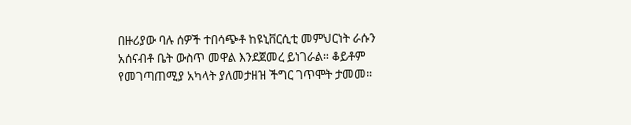በዙሪያው ባሉ ሰዎች ተበሳጭቶ ከዩኒቨርሲቲ መምህርነት ራሱን አሰናብቶ ቤት ውስጥ መዋል እንደጀመረ ይነገራል። ቆይቶም የመገጣጠሚያ አካላት ያለመታዘዝ ችግር ገጥሞት ታመመ።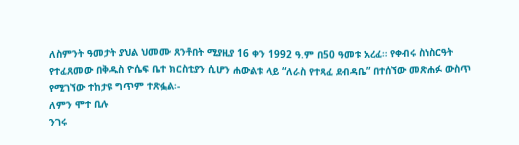ለስምንት ዓመታት ያህል ህመሙ ጸንቶበት ሚያዚያ 16 ቀን 1992 ዓ.ም በ50 ዓመቱ አረፈ። የቀብሩ ስነስርዓት የተፈጸመው በቅዱስ ዮሴፍ ቤተ ክርስቲያን ሲሆን ሐውልቱ ላይ “ለራስ የተጻፈ ደብዳቤ” በተሰኘው መጽሐፉ ውስጥ የሚገኘው ተከታዩ ግጥም ተጽፏል፡-
ለምን ሞተ ቢሉ
ንገሩ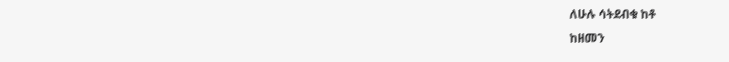ለሁሉ ሳትደብቁ ከቶ
ከዘመን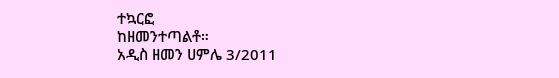ተኳርፎ
ከዘመንተጣልቶ።
አዲስ ዘመን ሀምሌ 3/2011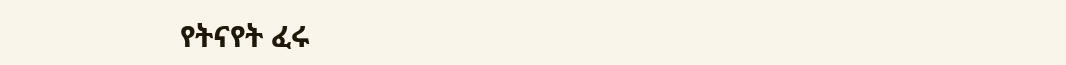የትናየት ፈሩ